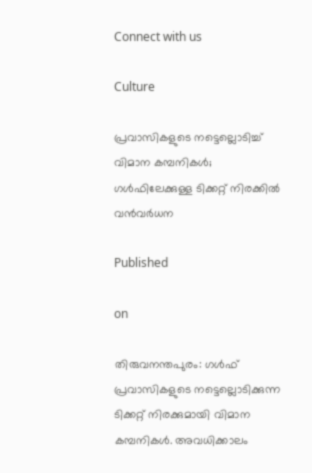Connect with us

Culture

പ്രവാസികളുടെ നട്ടെല്ലൊടിച്ച് വിമാന കമ്പനികള്‍; ഗള്‍ഫിലേക്കുള്ള ടിക്കറ്റ് നിരക്കില്‍ വന്‍വര്‍ധന

Published

on

തിരുവനന്തപുരം: ഗള്‍ഫ് പ്രവാസികളുടെ നട്ടെല്ലൊടിക്കുന്ന ടിക്കറ്റ് നിരക്കുമായി വിമാന കമ്പനികള്‍. അവധിക്കാലം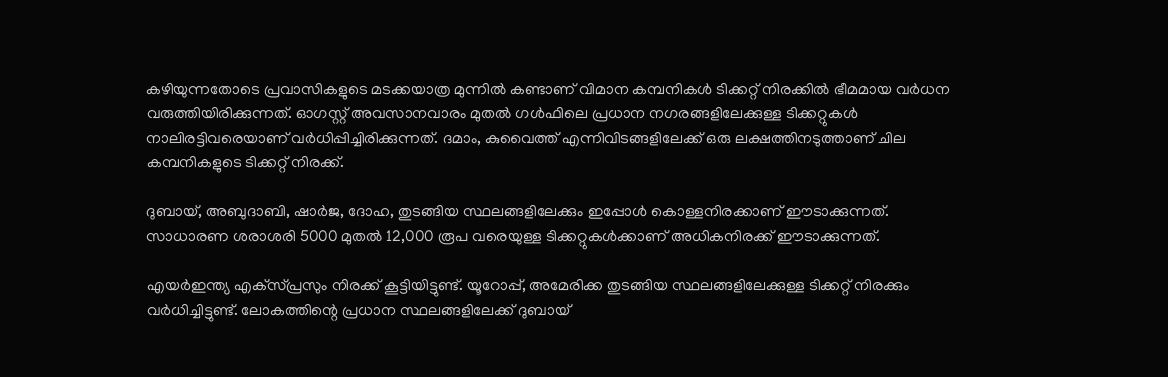കഴിയുന്നതോടെ പ്രവാസികളുടെ മടക്കയാത്ര മുന്നില്‍ കണ്ടാണ് വിമാന കമ്പനികള്‍ ടിക്കറ്റ് നിരക്കില്‍ ഭീമമായ വര്‍ധന വരുത്തിയിരിക്കുന്നത്. ഓഗസ്റ്റ് അവസാനവാരം മുതല്‍ ഗള്‍ഫിലെ പ്രധാന നഗരങ്ങളിലേക്കുള്ള ടിക്കറ്റുകള്‍ നാലിരട്ടിവരെയാണ് വര്‍ധിപ്പിച്ചിരിക്കുന്നത്. ദമാം, കുവൈത്ത് എന്നിവിടങ്ങളിലേക്ക് ഒരു ലക്ഷത്തിനടുത്താണ് ചില കമ്പനികളുടെ ടിക്കറ്റ് നിരക്ക്.

ദുബായ്, അബുദാബി, ഷാര്‍ജ, ദോഹ, തുടങ്ങിയ സ്ഥലങ്ങളിലേക്കും ഇപ്പോള്‍ കൊള്ളനിരക്കാണ് ഈടാക്കുന്നത്. സാധാരണ ശരാശരി 5000 മുതല്‍ 12,000 രൂപ വരെയുള്ള ടിക്കറ്റുകള്‍ക്കാണ് അധികനിരക്ക് ഈടാക്കുന്നത്.

എയര്‍ഇന്ത്യ എക്‌സ്പ്രസും നിരക്ക് കൂട്ടിയിട്ടുണ്ട്. യൂറോപ്പ്, അമേരിക്ക തുടങ്ങിയ സ്ഥലങ്ങളിലേക്കുള്ള ടിക്കറ്റ് നിരക്കും വര്‍ധിച്ചിട്ടുണ്ട്. ലോകത്തിന്റെ പ്രധാന സ്ഥലങ്ങളിലേക്ക് ദുബായ്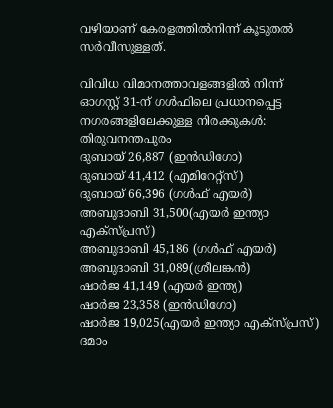വഴിയാണ് കേരളത്തില്‍നിന്ന് കൂടുതല്‍ സര്‍വീസുള്ളത്.

വിവിധ വിമാനത്താവളങ്ങളിൽ നിന്ന് ഓഗസ്റ്റ്‌ 31-ന് ഗൾഫിലെ പ്രധാനപ്പെട്ട നഗരങ്ങളിലേക്കുള്ള നിരക്കുകൾ:
തിരുവനന്തപുരം
ദുബായ് 26,887 (ഇൻഡിഗോ)
ദുബായ് 41,412 (എമിറേറ്റ്‌സ്)
ദുബായ് 66,396 (ഗൾഫ് എയർ)
അബുദാബി 31,500(എയർ ഇന്ത്യാ എക്സ്പ്രസ്)
അബുദാബി 45,186 (ഗൾഫ് എയർ)
അബുദാബി 31,089(ശ്രീലങ്കൻ)
ഷാർജ 41,149 (എയർ ഇന്ത്യ)
ഷാർജ 23,358 (ഇൻഡിഗോ)
ഷാർജ 19,025(എയർ ഇന്ത്യാ എക്സ്പ്രസ്)
ദമാം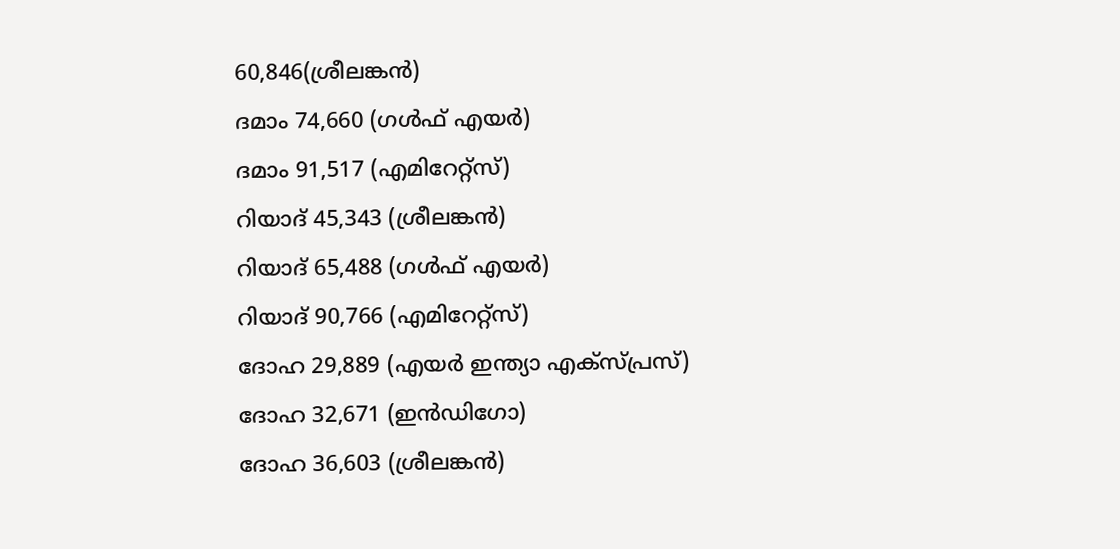60,846(ശ്രീലങ്കൻ)
ദമാം 74,660 (ഗൾഫ് എയർ)
ദമാം 91,517 (എമിറേറ്റ്‌സ്)
റിയാദ് 45,343 (ശ്രീലങ്കൻ)
റിയാദ് 65,488 (ഗൾഫ് എയർ)
റിയാദ് 90,766 (എമിറേറ്റ്‌സ്)
ദോഹ 29,889 (എയർ ഇന്ത്യാ എക്സ്പ്രസ്)
ദോഹ 32,671 (ഇൻഡിഗോ)
ദോഹ 36,603 (ശ്രീലങ്കൻ)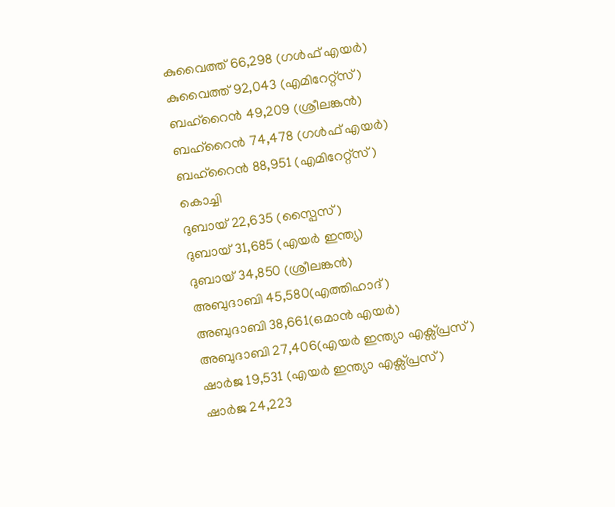കുവൈത്ത് 66,298 (ഗൾഫ് എയർ)
കുവൈത്ത് 92,043 (എമിറേറ്റ്‌സ്)
ബഹ്‌റൈന്‍ 49,209 (ശ്രീലങ്കൻ)
ബഹ്‌റൈന്‍ 74,478 (ഗൾഫ് എയർ)
ബഹ്‌റൈന്‍ 88,951 (എമിറേറ്റ്‌സ്)
കൊച്ചി
ദുബായ് 22,635 (സ്പൈസ്)
ദുബായ് 31,685 (എയർ ഇന്ത്യ)
ദുബായ് 34,850 (ശ്രീലങ്കൻ)
അബുദാബി 45,580(എത്തിഹാദ്)
അബുദാബി 38,661(ഒമാൻ എയർ)
അബുദാബി 27,406(എയർ ഇന്ത്യാ എക്സ്പ്രസ്)
ഷാർജ 19,531 (എയർ ഇന്ത്യാ എക്സ്പ്രസ്)
ഷാർജ 24,223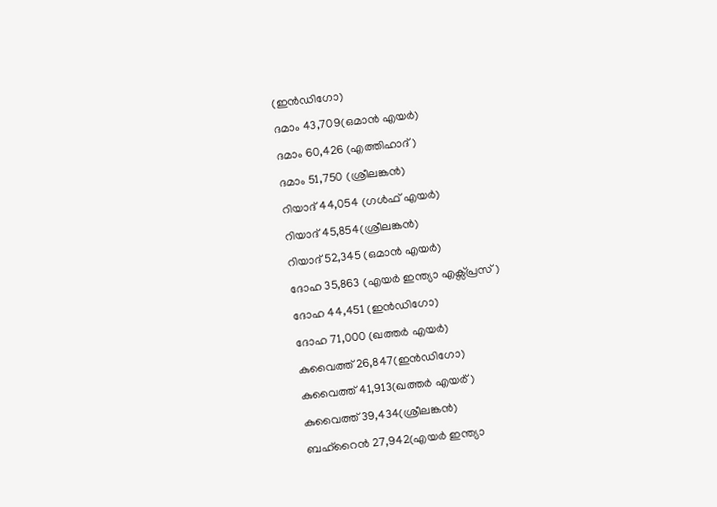(ഇൻഡിഗോ)
ദമാം 43,709(ഒമാൻ എയർ)
ദമാം 60,426 (എത്തിഹാദ്)
ദമാം 51,750 (ശ്രീലങ്കൻ)
റിയാദ് 44,054 (ഗൾഫ് എയർ)
റിയാദ് 45,854(ശ്രീലങ്കൻ)
റിയാദ് 52,345 (ഒമാൻ എയർ)
ദോഹ 35,863 (എയർ ഇന്ത്യാ എക്സ്പ്രസ്)
ദോഹ 44,451 (ഇൻഡിഗോ)
ദോഹ 71,000 (ഖത്തർ എയർ)
കുവൈത്ത് 26,847(ഇൻഡിഗോ)
കുവൈത്ത് 41,913(ഖത്തർ എയർ്)
കുവൈത്ത് 39,434(ശ്രീലങ്കൻ)
ബഹ്‌റൈന്‍ 27,942(എയർ ഇന്ത്യാ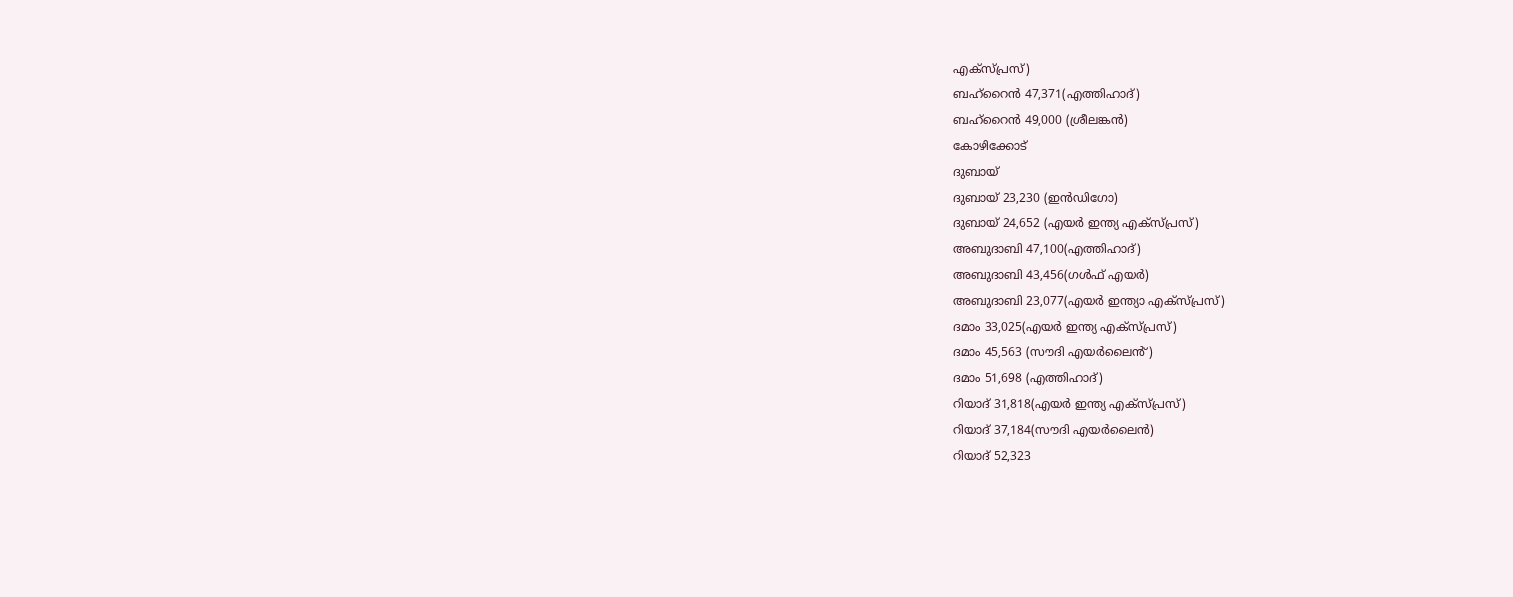എക്സ്പ്രസ്)
ബഹ്‌റൈന്‍ 47,371(എത്തിഹാദ്)
ബഹ്‌റൈന്‍ 49,000 (ശ്രീലങ്കൻ)
കോഴിക്കോട്
ദുബായ്
ദുബായ് 23,230 (ഇൻഡിഗോ)
ദുബായ് 24,652 (എയർ ഇന്ത്യ എക്സ്പ്രസ്)
അബുദാബി 47,100(എത്തിഹാദ്)
അബുദാബി 43,456(ഗൾഫ് എയർ)
അബുദാബി 23,077(എയർ ഇന്ത്യാ എക്സ്പ്രസ്)
ദമാം 33,025(എയർ ഇന്ത്യ എക്സ്പ്രസ്)
ദമാം 45,563 (സൗദി എയർലൈൻ്)
ദമാം 51,698 (എത്തിഹാദ്)
റിയാദ് 31,818(എയർ ഇന്ത്യ എക്സ്പ്രസ്)
റിയാദ് 37,184(സൗദി എയർലൈൻ)
റിയാദ് 52,323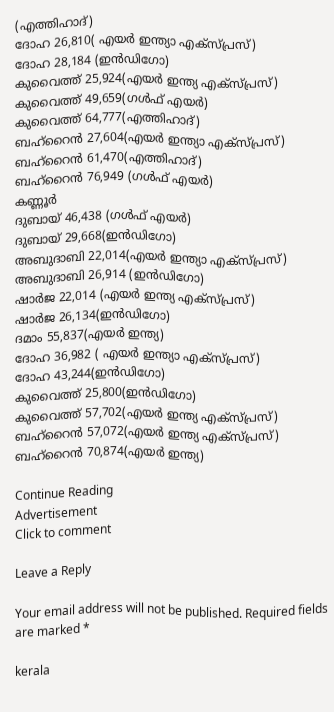(എത്തിഹാദ്)
ദോഹ 26,810( എയർ ഇന്ത്യാ എക്സ്പ്രസ്)
ദോഹ 28,184 (ഇൻഡിഗോ)
കുവൈത്ത് 25,924(എയർ ഇന്ത്യ എക്സ്പ്രസ്)
കുവൈത്ത് 49,659(ഗൾഫ് എയർ)
കുവൈത്ത് 64,777(എത്തിഹാദ്)
ബഹ്‌റൈന്‍ 27,604(എയർ ഇന്ത്യാ എക്സ്പ്രസ്)
ബഹ്‌റൈന്‍ 61,470(എത്തിഹാദ്)
ബഹ്‌റൈന്‍ 76,949 (ഗൾഫ് എയർ)
കണ്ണൂർ
ദുബായ് 46,438 (ഗൾഫ് എയർ)
ദുബായ് 29,668(ഇൻഡിഗോ)
അബുദാബി 22,014(എയർ ഇന്ത്യാ എക്സ്പ്രസ്)
അബുദാബി 26,914 (ഇൻഡിഗോ)
ഷാർജ 22,014 (എയർ ഇന്ത്യ എക്സ്പ്രസ്)
ഷാർജ 26,134(ഇൻഡിഗോ)
ദമാം 55,837(എയർ ഇന്ത്യ)
ദോഹ 36,982 ( എയർ ഇന്ത്യാ എക്സ്പ്രസ്)
ദോഹ 43,244(ഇൻഡിഗോ)
കുവൈത്ത് 25,800(ഇൻഡിഗോ)
കുവൈത്ത് 57,702(എയർ ഇന്ത്യ എക്സ്പ്രസ്)
ബഹ്‌റൈന്‍ 57,072(എയർ ഇന്ത്യ എക്സ്പ്രസ്)
ബഹ്‌റൈന്‍ 70,874(എയർ ഇന്ത്യ)

Continue Reading
Advertisement
Click to comment

Leave a Reply

Your email address will not be published. Required fields are marked *

kerala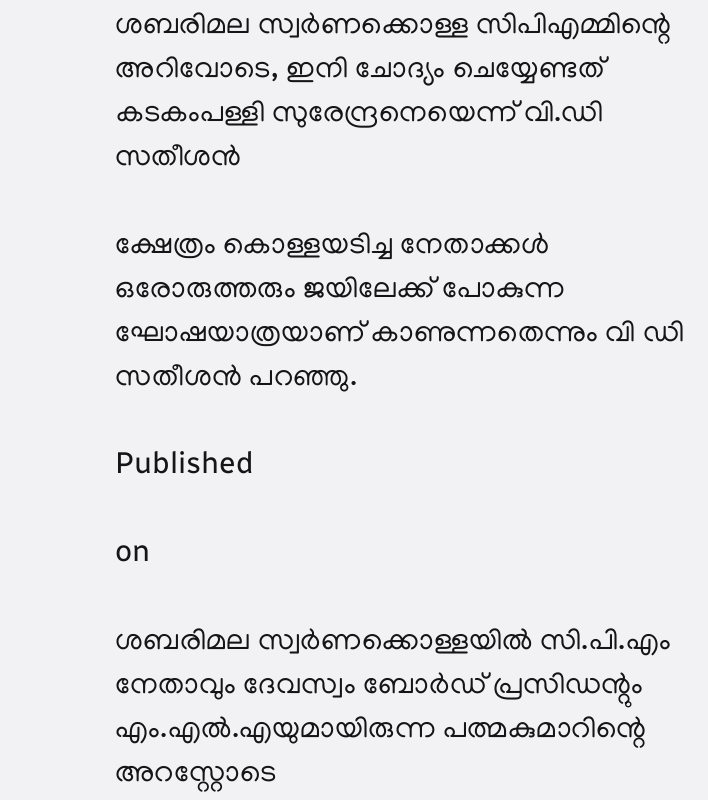ശബരിമല സ്വര്‍ണക്കൊള്ള സിപിഎമ്മിന്റെ അറിവോടെ, ഇനി ചോദ്യം ചെയ്യേണ്ടത് കടകംപള്ളി സുരേന്ദ്രനെയെന്ന് വി.ഡി സതീശന്‍

ക്ഷേത്രം കൊള്ളയടിച്ച നേതാക്കള്‍ ഒരോരുത്തരും ജയിലേക്ക് പോകുന്ന ഘോഷയാത്രയാണ് കാണുന്നതെന്നും വി ഡി സതീശന്‍ പറഞ്ഞു.

Published

on

ശബരിമല സ്വര്‍ണക്കൊള്ളയില്‍ സി.പി.എം നേതാവും ദേവസ്വം ബോര്‍ഡ് പ്രസിഡന്റും എം.എല്‍.എയുമായിരുന്ന പത്മകുമാറിന്റെ അറസ്റ്റോടെ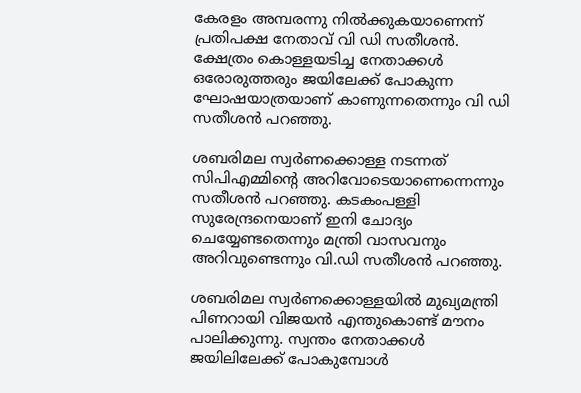കേരളം അമ്പരന്നു നില്‍ക്കുകയാണെന്ന് പ്രതിപക്ഷ നേതാവ് വി ഡി സതീശന്‍. ക്ഷേത്രം കൊള്ളയടിച്ച നേതാക്കള്‍ ഒരോരുത്തരും ജയിലേക്ക് പോകുന്ന ഘോഷയാത്രയാണ് കാണുന്നതെന്നും വി ഡി സതീശന്‍ പറഞ്ഞു.

ശബരിമല സ്വര്‍ണക്കൊള്ള നടന്നത് സിപിഎമ്മിന്റെ അറിവോടെയാണെന്നെന്നും സതീശന്‍ പറഞ്ഞു. കടകംപള്ളി സുരേന്ദ്രനെയാണ് ഇനി ചോദ്യം ചെയ്യേണ്ടതെന്നും മന്ത്രി വാസവനും അറിവുണ്ടെന്നും വി.ഡി സതീശന്‍ പറഞ്ഞു.

ശബരിമല സ്വര്‍ണക്കൊള്ളയില്‍ മുഖ്യമന്ത്രി പിണറായി വിജയന്‍ എന്തുകൊണ്ട് മൗനം പാലിക്കുന്നു. സ്വന്തം നേതാക്കള്‍ ജയിലിലേക്ക് പോകുമ്പോള്‍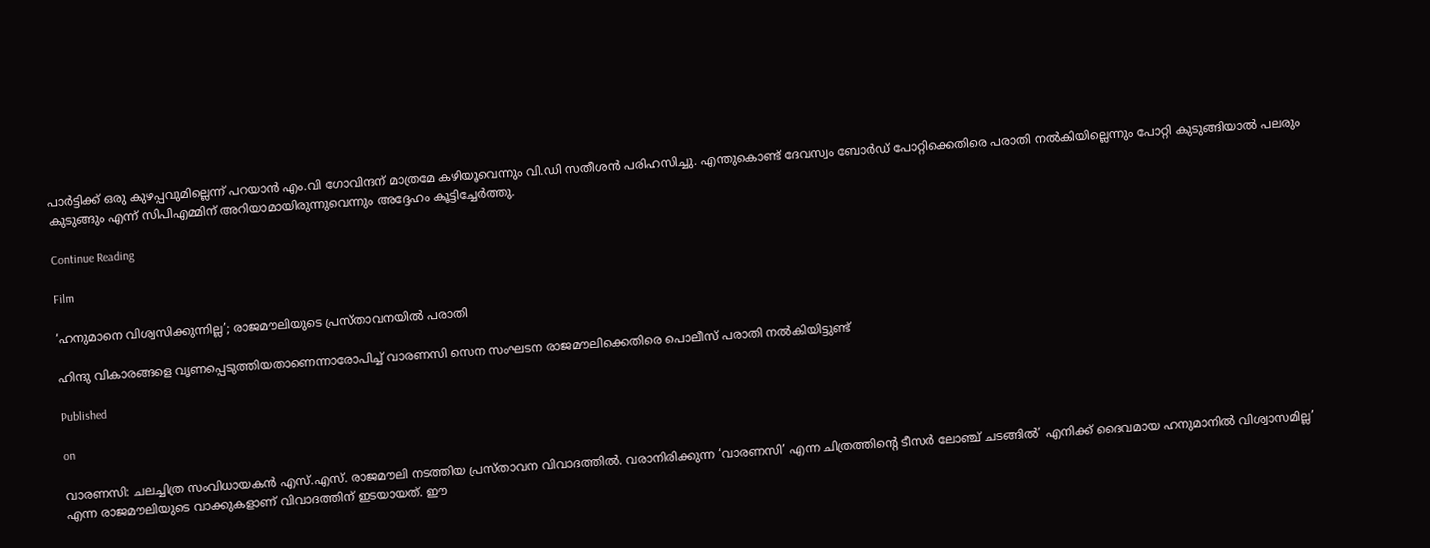പാര്‍ട്ടിക്ക് ഒരു കുഴപ്പവുമില്ലെന്ന് പറയാന്‍ എം.വി ഗോവിന്ദന് മാത്രമേ കഴിയൂവെന്നും വി.ഡി സതീശന്‍ പരിഹസിച്ചു. എന്തുകൊണ്ട് ദേവസ്വം ബോര്‍ഡ് പോറ്റിക്കെതിരെ പരാതി നല്‍കിയില്ലെന്നും പോറ്റി കുടുങ്ങിയാല്‍ പലരും കുടുങ്ങും എന്ന് സിപിഎമ്മിന് അറിയാമായിരുന്നുവെന്നും അദ്ദേഹം കൂട്ടിച്ചേര്‍ത്തു.

Continue Reading

Film

‘ഹനുമാനെ വിശ്വസിക്കുന്നില്ല’; രാജമൗലിയുടെ പ്രസ്താവനയില്‍ പരാതി

ഹിന്ദു വികാരങ്ങളെ വൃണപ്പെടുത്തിയതാണെന്നാരോപിച്ച് വാരണസി സെന സംഘടന രാജമൗലിക്കെതിരെ പൊലീസ് പരാതി നല്‍കിയിട്ടുണ്ട്

Published

on

വാരണസി: ചലച്ചിത്ര സംവിധായകന്‍ എസ്.എസ്. രാജമൗലി നടത്തിയ പ്രസ്താവന വിവാദത്തില്‍. വരാനിരിക്കുന്ന ‘വാരണസി’ എന്ന ചിത്രത്തിന്റെ ടീസര്‍ ലോഞ്ച് ചടങ്ങില്‍’ എനിക്ക് ദൈവമായ ഹനുമാനില്‍ വിശ്വാസമില്ല’ എന്ന രാജമൗലിയുടെ വാക്കുകളാണ് വിവാദത്തിന് ഇടയായത്. ഈ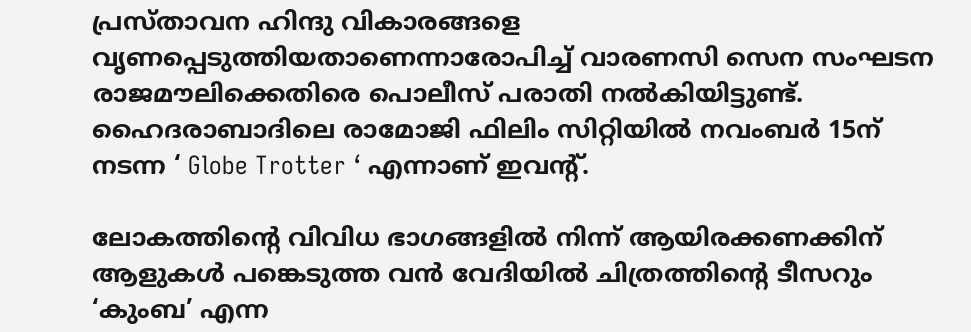പ്രസ്താവന ഹിന്ദു വികാരങ്ങളെ വൃണപ്പെടുത്തിയതാണെന്നാരോപിച്ച് വാരണസി സെന സംഘടന രാജമൗലിക്കെതിരെ പൊലീസ് പരാതി നല്‍കിയിട്ടുണ്ട്. ഹൈദരാബാദിലെ രാമോജി ഫിലിം സിറ്റിയില്‍ നവംബര്‍ 15ന് നടന്ന ‘ Globe Trotter ‘ എന്നാണ് ഇവന്റ്.

ലോകത്തിന്റെ വിവിധ ഭാഗങ്ങളില്‍ നിന്ന് ആയിരക്കണക്കിന് ആളുകള്‍ പങ്കെടുത്ത വന്‍ വേദിയില്‍ ചിത്രത്തിന്റെ ടീസറും ‘കുംബ’ എന്ന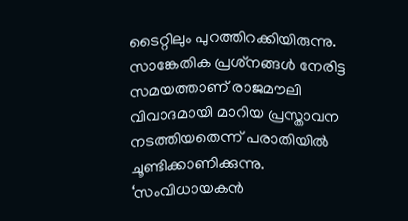ടൈറ്റിലും പുറത്തിറക്കിയിരുന്നു. സാങ്കേതിക പ്രശ്‌നങ്ങള്‍ നേരിട്ട സമയത്താണ് രാജമൗലി വിവാദമായി മാറിയ പ്രസ്താവന നടത്തിയതെന്ന് പരാതിയില്‍ ചൂണ്ടിക്കാണിക്കുന്നു. ‘സംവിധായകന്‍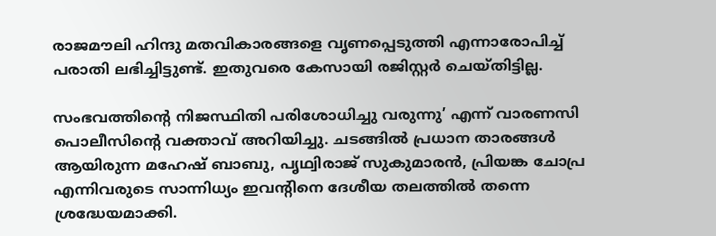രാജമൗലി ഹിന്ദു മതവികാരങ്ങളെ വൃണപ്പെടുത്തി എന്നാരോപിച്ച് പരാതി ലഭിച്ചിട്ടുണ്ട്. ഇതുവരെ കേസായി രജിസ്റ്റര്‍ ചെയ്തിട്ടില്ല.

സംഭവത്തിന്റെ നിജസ്ഥിതി പരിശോധിച്ചു വരുന്നു’ എന്ന് വാരണസി പൊലീസിന്റെ വക്താവ് അറിയിച്ചു. ചടങ്ങില്‍ പ്രധാന താരങ്ങള്‍ ആയിരുന്ന മഹേഷ് ബാബു, പൃഥ്വിരാജ് സുകുമാരന്‍, പ്രിയങ്ക ചോപ്ര എന്നിവരുടെ സാന്നിധ്യം ഇവന്റിനെ ദേശീയ തലത്തില്‍ തന്നെ ശ്രദ്ധേയമാക്കി.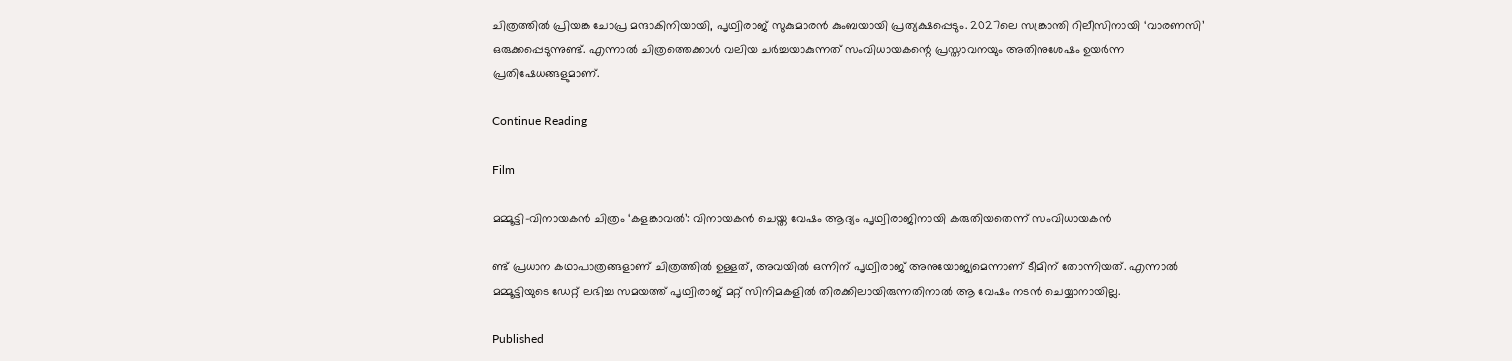ചിത്രത്തില്‍ പ്രിയങ്ക ചോപ്ര മന്ദാകിനിയായി, പൃഥ്വിരാജ് സുകുമാരന്‍ കുംബയായി പ്രത്യക്ഷപ്പെടും. 2027ലെ സങ്ക്രാന്തി റിലീസിനായി ‘വാരണസി’ ഒരുക്കപ്പെടുന്നുണ്ട്. എന്നാല്‍ ചിത്രത്തെക്കാള്‍ വലിയ ചര്‍ച്ചയാകുന്നത് സംവിധായകന്റെ പ്രസ്താവനയും അതിനുശേഷം ഉയര്‍ന്ന പ്രതിഷേധങ്ങളുമാണ്.

Continue Reading

Film

മമ്മൂട്ടി-വിനായകന്‍ ചിത്രം ‘കളങ്കാവല്‍’: വിനായകന്‍ ചെയ്ത വേഷം ആദ്യം പൃഥ്വിരാജിനായി കരുതിയതെന്ന് സംവിധായകന്‍

ണ്ട് പ്രധാന കഥാപാത്രങ്ങളാണ് ചിത്രത്തില്‍ ഉള്ളത്, അവയില്‍ ഒന്നിന് പൃഥ്വിരാജ് അനുയോജ്യമെന്നാണ് ടീമിന് തോന്നിയത്. എന്നാല്‍ മമ്മൂട്ടിയുടെ ഡേറ്റ് ലഭിച്ച സമയത്ത് പൃഥ്വിരാജ് മറ്റ് സിനിമകളില്‍ തിരക്കിലായിരുന്നതിനാല്‍ ആ വേഷം നടന്‍ ചെയ്യാനായില്ല.

Published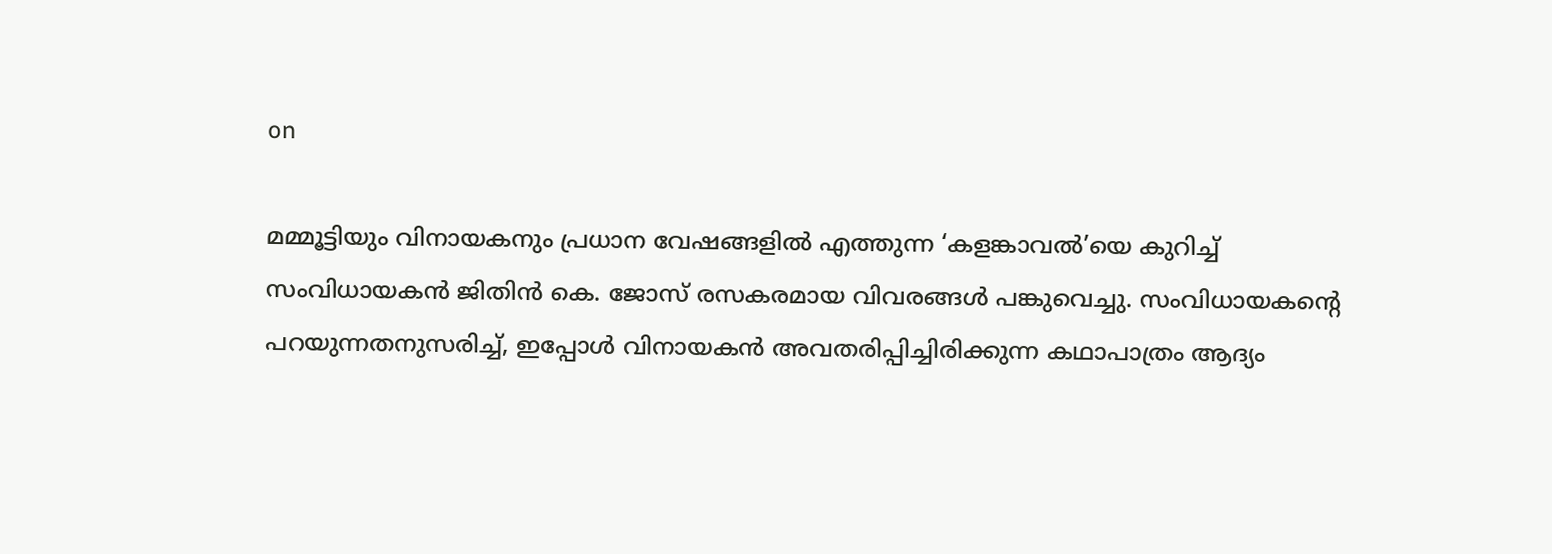on

മമ്മൂട്ടിയും വിനായകനും പ്രധാന വേഷങ്ങളില്‍ എത്തുന്ന ‘കളങ്കാവല്‍’യെ കുറിച്ച് സംവിധായകന്‍ ജിതിന്‍ കെ. ജോസ് രസകരമായ വിവരങ്ങള്‍ പങ്കുവെച്ചു. സംവിധായകന്റെ പറയുന്നതനുസരിച്ച്, ഇപ്പോള്‍ വിനായകന്‍ അവതരിപ്പിച്ചിരിക്കുന്ന കഥാപാത്രം ആദ്യം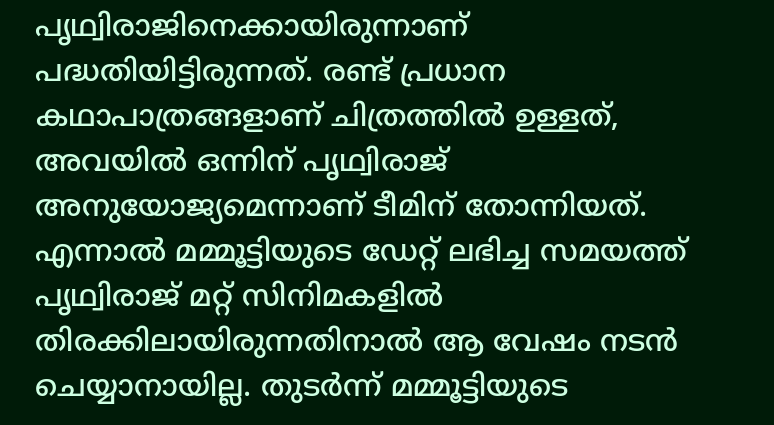പൃഥ്വിരാജിനെക്കായിരുന്നാണ് പദ്ധതിയിട്ടിരുന്നത്. രണ്ട് പ്രധാന കഥാപാത്രങ്ങളാണ് ചിത്രത്തില്‍ ഉള്ളത്, അവയില്‍ ഒന്നിന് പൃഥ്വിരാജ് അനുയോജ്യമെന്നാണ് ടീമിന് തോന്നിയത്. എന്നാല്‍ മമ്മൂട്ടിയുടെ ഡേറ്റ് ലഭിച്ച സമയത്ത് പൃഥ്വിരാജ് മറ്റ് സിനിമകളില്‍ തിരക്കിലായിരുന്നതിനാല്‍ ആ വേഷം നടന്‍ ചെയ്യാനായില്ല. തുടര്‍ന്ന് മമ്മൂട്ടിയുടെ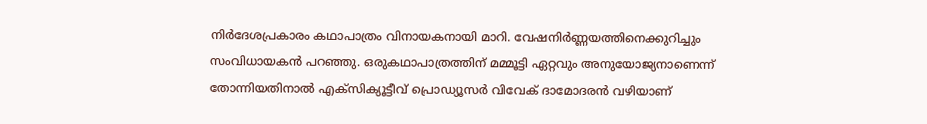നിര്‍ദേശപ്രകാരം കഥാപാത്രം വിനായകനായി മാറി. വേഷനിര്‍ണ്ണയത്തിനെക്കുറിച്ചും സംവിധായകന്‍ പറഞ്ഞു. ഒരുകഥാപാത്രത്തിന് മമ്മൂട്ടി ഏറ്റവും അനുയോജ്യനാണെന്ന് തോന്നിയതിനാല്‍ എക്‌സിക്യൂട്ടീവ് പ്രൊഡ്യൂസര്‍ വിവേക് ദാമോദരന്‍ വഴിയാണ്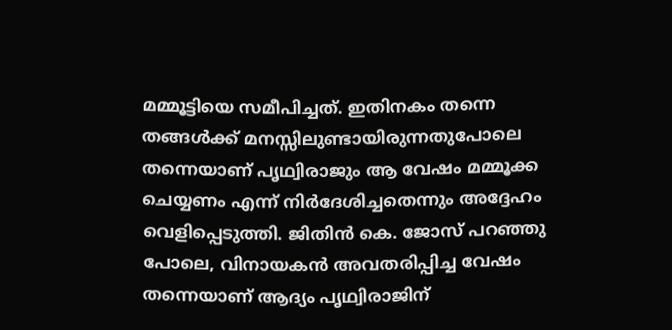മമ്മൂട്ടിയെ സമീപിച്ചത്. ഇതിനകം തന്നെ തങ്ങള്‍ക്ക് മനസ്സിലുണ്ടായിരുന്നതുപോലെ തന്നെയാണ് പൃഥ്വിരാജും ആ വേഷം മമ്മൂക്ക ചെയ്യണം എന്ന് നിര്‍ദേശിച്ചതെന്നും അദ്ദേഹം വെളിപ്പെടുത്തി. ജിതിന്‍ കെ. ജോസ് പറഞ്ഞു പോലെ, വിനായകന്‍ അവതരിപ്പിച്ച വേഷം തന്നെയാണ് ആദ്യം പൃഥ്വിരാജിന്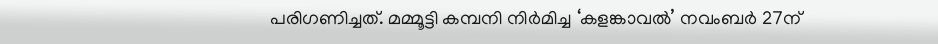പരിഗണിച്ചത്. മമ്മൂട്ടി കമ്പനി നിര്‍മിച്ച ‘കളങ്കാവല്‍’ നവംബര്‍ 27ന്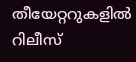തീയേറ്ററുകളില്‍ റിലീസ്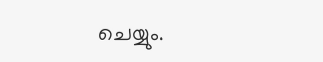ചെയ്യും.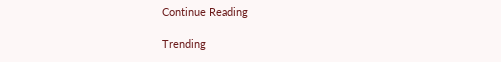Continue Reading

Trending